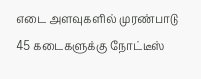எடை அளவுகளில் முரண்பாடு 45 கடைகளுக்கு நோட்டீஸ்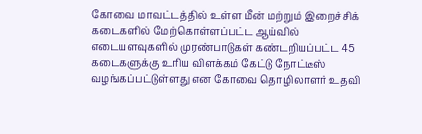கோவை மாவட்டத்தில் உள்ள மீன் மற்றும் இறைச்சிக் கடைகளில் மேற்கொள்ளப்பட்ட ஆய்வில் எடையளவுகளில் முரண்பாடுகள் கண்டறியப்பட்ட 45 கடைகளுக்கு உரிய விளக்கம் கேட்டு நோட்டீஸ் வழங்கப்பட்டுள்ளது என கோவை தொழிலாளர் உதவி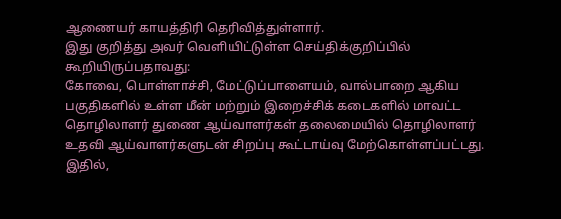ஆணையர் காயத்திரி தெரிவித்துள்ளார்.
இது குறித்து அவர் வெளியிட்டுள்ள செய்திக்குறிப்பில் கூறியிருப்பதாவது:
கோவை, பொள்ளாச்சி, மேட்டுப்பாளையம், வால்பாறை ஆகிய பகுதிகளில் உள்ள மீன் மற்றும் இறைச்சிக் கடைகளில் மாவட்ட தொழிலாளர் துணை ஆய்வாளர்கள் தலைமையில் தொழிலாளர் உதவி ஆய்வாளர்களுடன் சிறப்பு கூட்டாய்வு மேற்கொள்ளப்பட்டது. இதில்,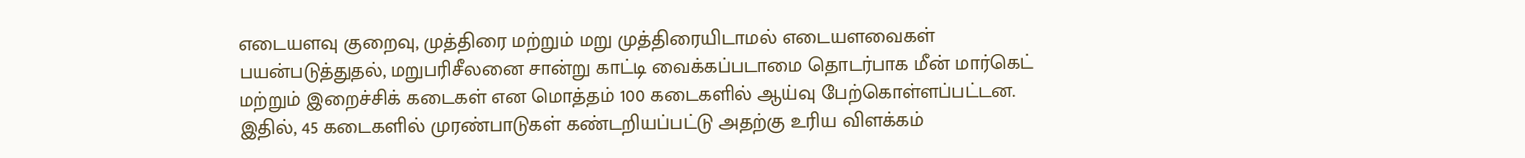எடையளவு குறைவு, முத்திரை மற்றும் மறு முத்திரையிடாமல் எடையளவைகள் பயன்படுத்துதல், மறுபரிசீலனை சான்று காட்டி வைக்கப்படாமை தொடர்பாக மீன் மார்கெட் மற்றும் இறைச்சிக் கடைகள் என மொத்தம் 100 கடைகளில் ஆய்வு பேற்கொள்ளப்பட்டன. இதில், 45 கடைகளில் முரண்பாடுகள் கண்டறியப்பட்டு அதற்கு உரிய விளக்கம்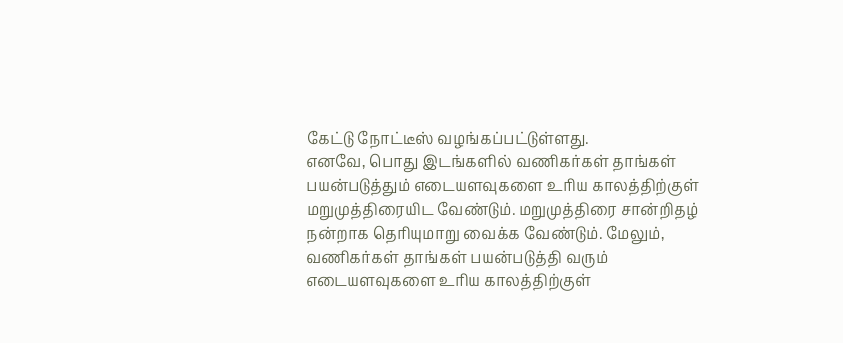கேட்டு நோட்டீஸ் வழங்கப்பட்டுள்ளது.
எனவே, பொது இடங்களில் வணிகர்கள் தாங்கள் பயன்படுத்தும் எடையளவுகளை உரிய காலத்திற்குள் மறுமுத்திரையிட வேண்டும். மறுமுத்திரை சான்றிதழ் நன்றாக தெரியுமாறு வைக்க வேண்டும். மேலும், வணிகர்கள் தாங்கள் பயன்படுத்தி வரும் எடையளவுகளை உரிய காலத்திற்குள்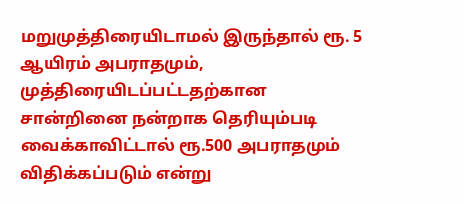மறுமுத்திரையிடாமல் இருந்தால் ரூ. 5 ஆயிரம் அபராதமும், முத்திரையிடப்பட்டதற்கான சான்றினை நன்றாக தெரியும்படி வைக்காவிட்டால் ரூ.500 அபராதமும் விதிக்கப்படும் என்று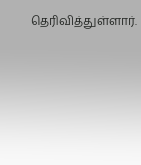தெரிவித்துள்ளார்.